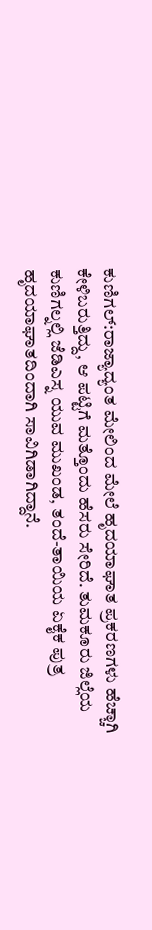ಕುಣಿಗಲ್:ರಾಜ್ಯಾದ್ಯಂತ ಮೇಲಿಂದ ಮೇಲೆ ಹೃದಯಾಘಾತ ಪ್ರಕರಣಗಳು ಹೆಚ್ಚಾಗಿ ಕೇಳಿಬರುತ್ತಿದ್ದು, ಆ ಪಟ್ಟಿಗೆ ಮತ್ತೊಂದು ಹೆಸರು ಸೇರಿದೆ. ತುಮಕೂರು ಜಿಲ್ಲೆಯ ಕುಣಿಗಲ್ನಲ್ಲಿ ಜೆಡಿಎಸ್ನ ಯುವ ಮುಖಂಡ, ತಂದೆ-ತಾಯಿಯ ಏಕೈಕ ಪುತ್ರ ಹೃದಯಾಘಾತದಿಂದಾಗಿ ಸಾವಿಗಿಡಾಗಿದ್ದಾನೆ.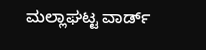ಮಲ್ಲಾಘಟ್ಟ ವಾರ್ಡ್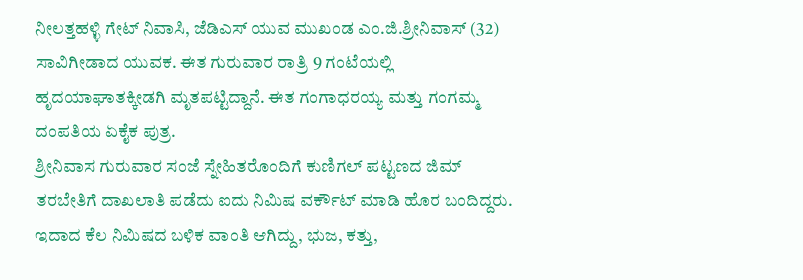ನೀಲತ್ತಹಳ್ಳಿ ಗೇಟ್ ನಿವಾಸಿ, ಜೆಡಿಎಸ್ ಯುವ ಮುಖಂಡ ಎಂ.ಜಿ.ಶ್ರೀನಿವಾಸ್ (32) ಸಾವಿಗೀಡಾದ ಯುವಕ. ಈತ ಗುರುವಾರ ರಾತ್ರಿ 9 ಗಂಟೆಯಲ್ಲಿ ಹೃದಯಾಘಾತಕ್ಕೀಡಗಿ ಮೃತಪಟ್ಟಿದ್ದಾನೆ. ಈತ ಗಂಗಾಧರಯ್ಯ ಮತ್ತು ಗಂಗಮ್ಮ ದಂಪತಿಯ ಏಕೈಕ ಪುತ್ರ.
ಶ್ರೀನಿವಾಸ ಗುರುವಾರ ಸಂಜೆ ಸ್ನೇಹಿತರೊಂದಿಗೆ ಕುಣಿಗಲ್ ಪಟ್ಟಣದ ಜಿಮ್ ತರಬೇತಿಗೆ ದಾಖಲಾತಿ ಪಡೆದು ಐದು ನಿಮಿಷ‌ ವರ್ಕೌಟ್ ಮಾಡಿ ಹೊರ ಬಂದಿದ್ದರು. ಇದಾದ ಕೆಲ ನಿಮಿಷದ ಬಳಿಕ ವಾಂತಿ ಆಗಿದ್ದು, ಭುಜ, ಕತ್ತು,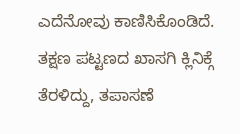ಎದೆನೋವು ಕಾಣಿಸಿಕೊಂಡಿದೆ. ತಕ್ಷಣ ಪಟ್ಟಣದ ಖಾಸಗಿ ಕ್ಲಿನಿಕ್ಗೆ ತೆರಳಿದ್ದು, ತಪಾಸಣೆ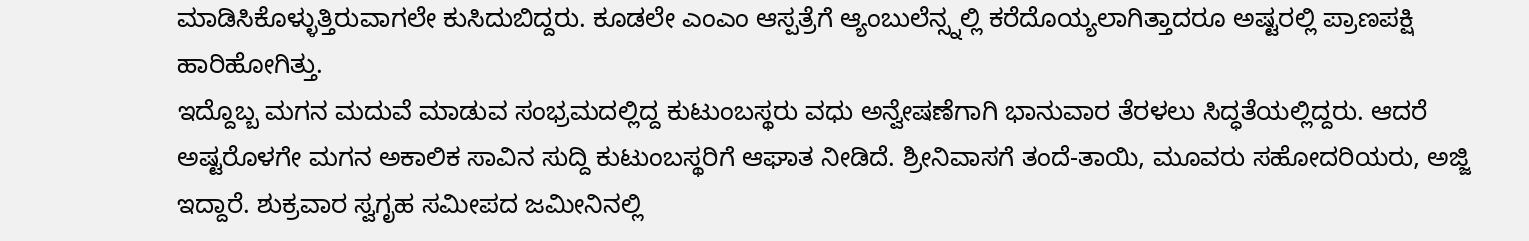ಮಾಡಿಸಿಕೊಳ್ಳುತ್ತಿರುವಾಗಲೇ ಕುಸಿದುಬಿದ್ದರು. ಕೂಡಲೇ ಎಂಎಂ‌ ಆಸ್ಪತ್ರೆಗೆ ಆ್ಯಂಬುಲೆನ್ಸ್ನಲ್ಲಿ ಕರೆದೊಯ್ಯಲಾಗಿತ್ತಾದರೂ ಅಷ್ಟರಲ್ಲಿ ಪ್ರಾಣಪಕ್ಷಿ ಹಾರಿಹೋಗಿತ್ತು.
ಇದ್ದೊಬ್ಬ ಮಗನ ಮದುವೆ ಮಾಡುವ ಸಂಭ್ರಮದಲ್ಲಿದ್ದ ಕುಟುಂಬಸ್ಥರು ವಧು ಅನ್ವೇಷಣೆಗಾಗಿ ಭಾನುವಾರ ತೆರಳಲು ಸಿದ್ಧತೆಯಲ್ಲಿದ್ದರು. ಆದರೆ ಅಷ್ಟರೊಳಗೇ ಮಗನ ಅಕಾಲಿಕ ಸಾವಿನ ಸುದ್ದಿ ಕುಟುಂಬಸ್ಥರಿಗೆ ಆಘಾತ ನೀಡಿದೆ. ಶ್ರೀನಿವಾಸಗೆ ತಂದೆ-ತಾಯಿ, ಮೂವರು ಸಹೋದರಿಯರು, ಅಜ್ಜಿ‌‌ ಇದ್ದಾರೆ. ಶುಕ್ರವಾರ ಸ್ವಗೃಹ ಸಮೀಪದ ಜಮೀನಿನಲ್ಲಿ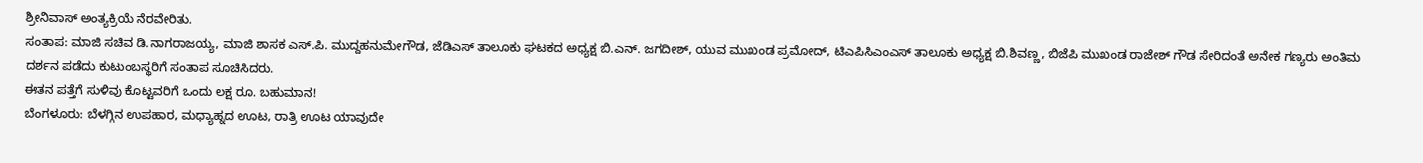ಶ್ರೀನಿವಾಸ್ ಅಂತ್ಯಕ್ರಿಯೆ ನೆರವೇರಿತು.
ಸಂತಾಪ: ಮಾಜಿ ಸಚಿವ ಡಿ.ನಾಗರಾಜಯ್ಯ, ಮಾಜಿ ಶಾಸಕ ಎಸ್.ಪಿ. ಮುದ್ದಹನುಮೇಗೌಡ, ಜೆಡಿಎಸ್ ತಾಲೂಕು ಘಟಕದ ಅಧ್ಯಕ್ಷ ಬಿ.ಎನ್. ಜಗದೀಶ್, ಯುವ ಮುಖಂಡ ಪ್ರಮೋದ್, ಟಿಎಪಿಸಿಎಂಎಸ್ ತಾಲೂಕು ಅಧ್ಯಕ್ಷ ಬಿ.ಶಿವಣ್ಣ, ಬಿಜೆಪಿ ಮುಖಂಡ ರಾಜೇಶ್ ಗೌಡ ಸೇರಿದಂತೆ ಅನೇಕ ಗಣ್ಯರು ಅಂತಿಮ‌ ದರ್ಶನ ಪಡೆದು ಕುಟುಂಬಸ್ಥರಿಗೆ ಸಂತಾಪ ಸೂಚಿಸಿದರು.
ಈತನ ಪತ್ತೆಗೆ ಸುಳಿವು ಕೊಟ್ಟವರಿಗೆ ಒಂದು ಲಕ್ಷ ರೂ. ಬಹುಮಾನ!
ಬೆಂಗಳೂರು: ಬೆಳಗ್ಗಿನ ಉಪಹಾರ, ಮಧ್ಯಾಹ್ನದ ಊಟ, ರಾತ್ರಿ ಊಟ ಯಾವುದೇ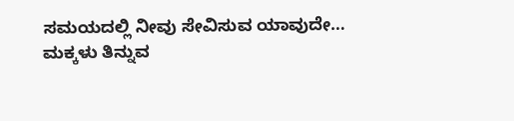ಸಮಯದಲ್ಲಿ ನೀವು ಸೇವಿಸುವ ಯಾವುದೇ…
ಮಕ್ಕಳು ತಿನ್ನುವ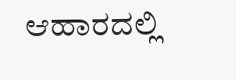ಆಹಾರದಲ್ಲಿ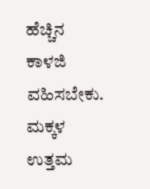ಹೆಚ್ಚಿನ ಕಾಳಜಿ ವಹಿಸಬೇಕು. ಮಕ್ಕಳ ಉತ್ತಮ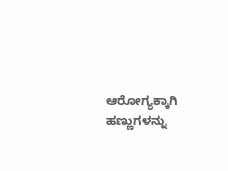ಆರೋಗ್ಯಕ್ಕಾಗಿ ಹಣ್ಣುಗಳನ್ನು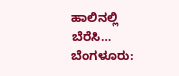ಹಾಲಿನಲ್ಲಿ ಬೆರೆಸಿ…
ಬೆಂಗಳೂರು: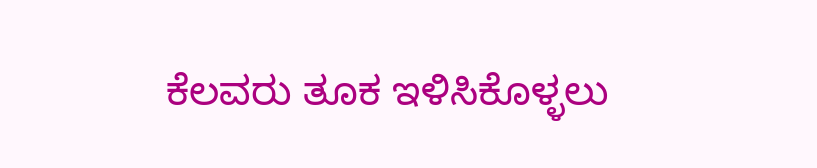ಕೆಲವರು ತೂಕ ಇಳಿಸಿಕೊಳ್ಳಲು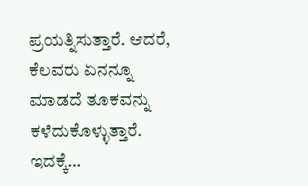ಪ್ರಯತ್ನಿಸುತ್ತಾರೆ. ಆದರೆ, ಕೆಲವರು ಏನನ್ನೂ ಮಾಡದೆ ತೂಕವನ್ನು ಕಳೆದುಕೊಳ್ಳುತ್ತಾರೆ. ಇದಕ್ಕೆ…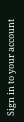Sign in to your account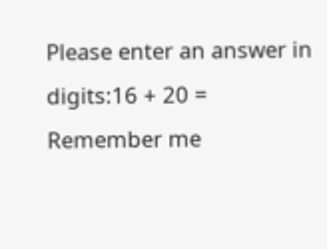Please enter an answer in digits:16 + 20 =
Remember me